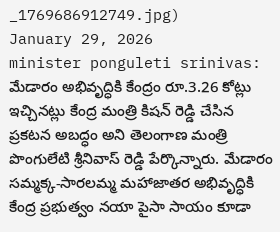_1769686912749.jpg)
January 29, 2026
minister ponguleti srinivas: మేడారం అభివృద్ధికి కేంద్రం రూ.3.26 కోట్లు ఇచ్చినట్లు కేంద్ర మంత్రి కిషన్ రెడ్డి చేసిన ప్రకటన అబద్ధం అని తెలంగాణ మంత్రి పొంగులేటి శ్రీనివాస్ రెడ్డి పేర్కొన్నారు. మేడారం సమ్మక్క-సారలమ్మ మహాజాతర అభివృద్ధికి కేంద్ర ప్రభుత్వం నయా పైసా సాయం కూడా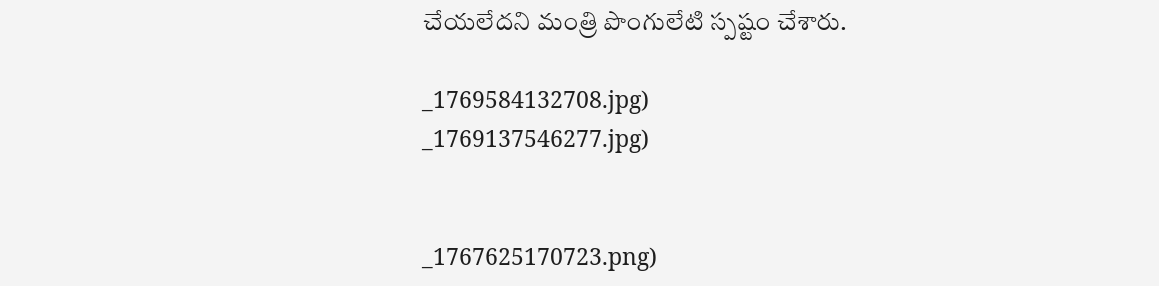చేయలేదని మంత్రి పొంగులేటి స్పష్టం చేశారు.

_1769584132708.jpg)
_1769137546277.jpg)


_1767625170723.png)